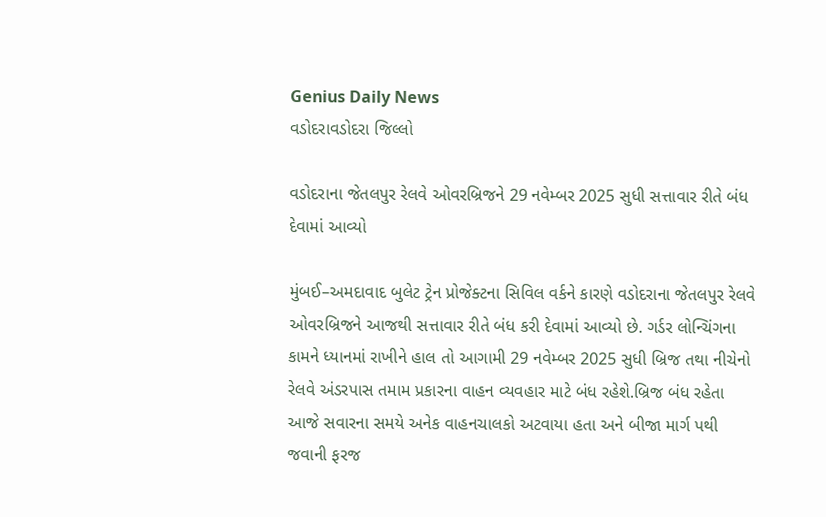Genius Daily News
વડોદરાવડોદરા જિલ્લો

વડોદરાના જેતલપુર રેલવે ઓવરબ્રિજને 29 નવેમ્બર 2025 સુધી સત્તાવાર રીતે બંધ દેવામાં આવ્યો

મુંબઈ–અમદાવાદ બુલેટ ટ્રેન પ્રોજેક્ટના સિવિલ વર્કને કારણે વડોદરાના જેતલપુર રેલવે ઓવરબ્રિજને આજથી સત્તાવાર રીતે બંધ કરી દેવામાં આવ્યો છે. ગર્ડર લોન્ચિંગના કામને ધ્યાનમાં રાખીને હાલ તો આગામી 29 નવેમ્બર 2025 સુધી બ્રિજ તથા નીચેનો રેલવે અંડરપાસ તમામ પ્રકારના વાહન વ્યવહાર માટે બંધ રહેશે.બ્રિજ બંધ રહેતા આજે સવારના સમયે અનેક વાહનચાલકો અટવાયા હતા અને બીજા માર્ગ પથી જવાની ફરજ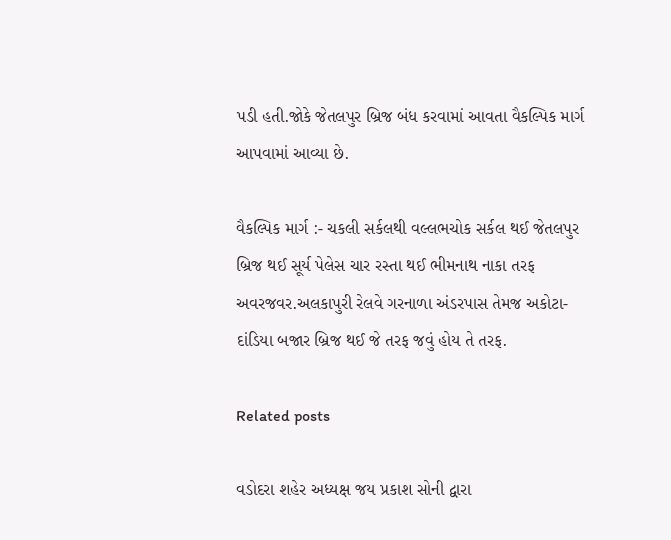પડી હતી.જોકે જેતલપુર બ્રિજ બંધ કરવામાં આવતા વૈકલ્પિક માર્ગ આપવામાં આવ્યા છે.

વૈકલ્પિક માર્ગ :- ચકલી સર્કલથી વલ્લભચોક સર્કલ થઈ જેતલપુર બ્રિજ થઈ સૂર્ય પેલેસ ચાર રસ્તા થઈ ભીમનાથ નાકા તરફ અવરજવર.અલકાપુરી રેલવે ગરનાળા અંડરપાસ તેમજ અકોટા-દાંડિયા બજાર બ્રિજ થઈ જે તરફ જવું હોય તે તરફ.

Related posts

વડોદરા શહેર અધ્યક્ષ જય પ્રકાશ સોની દ્વારા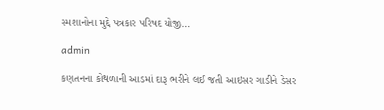સ્મશાનોના મુદ્દે પત્રકાર પરિષદ યોજી…

admin

કણતનના કોથળાની આડમાં દારૂ ભરીને લઈ જતી આઇસર ગાડીને ડેસર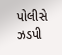પોલીસે ઝડપી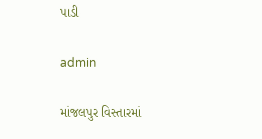પાડી

admin

માંજલપુર વિસ્તારમાં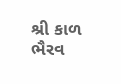શ્રી કાળ ભૈરવ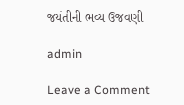જયંતીની ભવ્ય ઉજવણી

admin

Leave a Comment